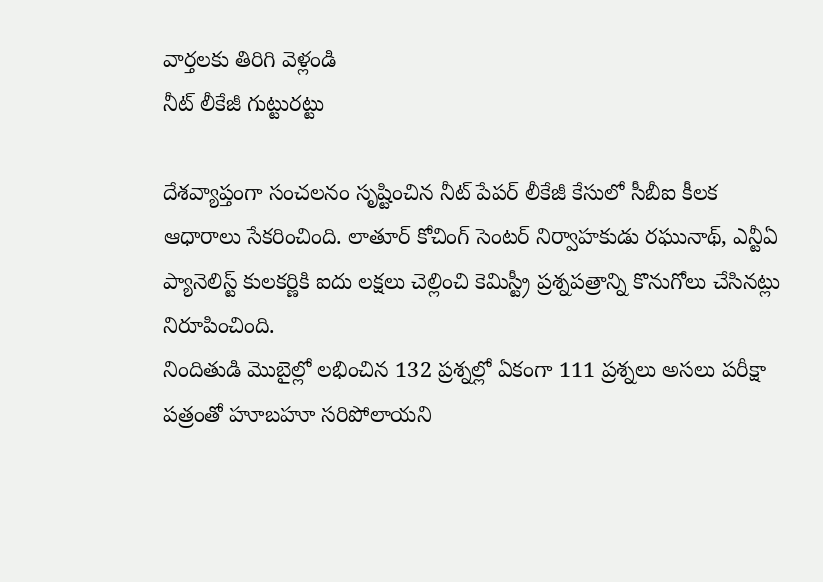వార్తలకు తిరిగి వెళ్లండి
నీట్ లీకేజీ గుట్టురట్టు

దేశవ్యాప్తంగా సంచలనం సృష్టించిన నీట్ పేపర్ లీకేజీ కేసులో సీబీఐ కీలక ఆధారాలు సేకరించింది. లాతూర్ కోచింగ్ సెంటర్ నిర్వాహకుడు రఘునాథ్, ఎన్టీఏ ప్యానెలిస్ట్ కులకర్ణికి ఐదు లక్షలు చెల్లించి కెమిస్ట్రీ ప్రశ్నపత్రాన్ని కొనుగోలు చేసినట్లు నిరూపించింది.
నిందితుడి మొబైల్లో లభించిన 132 ప్రశ్నల్లో ఏకంగా 111 ప్రశ్నలు అసలు పరీక్షా పత్రంతో హూబహూ సరిపోలాయని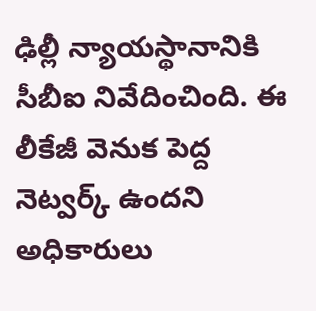ఢిల్లీ న్యాయస్థానానికి సీబీఐ నివేదించింది. ఈ లీకేజీ వెనుక పెద్ద నెట్వర్క్ ఉందని అధికారులు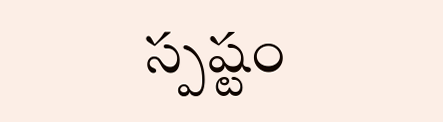స్పష్టం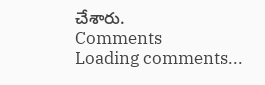చేశారు.
Comments
Loading comments...